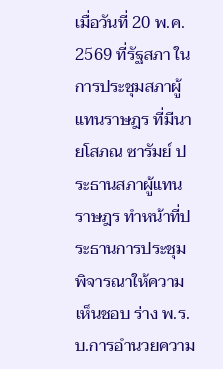เมื่อวันที่ 20 พ.ค. 2569 ที่รัฐสภา ในการประชุมสภาผู้แทนราษฎร ที่มีนายโสภณ ซารัมย์ ประธานสภาผู้แทนราษฎร ทำหน้าที่ประธานการประชุม พิจารณาให้ความเห็นชอบ ร่าง พ.ร.บ.การอำนวยความ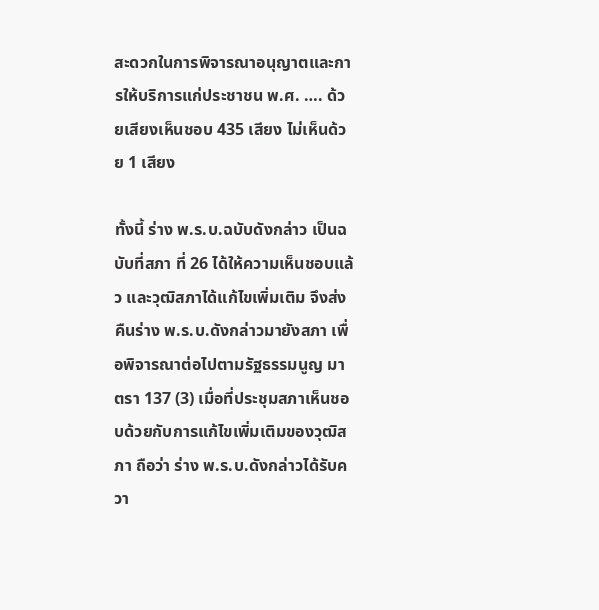สะดวกในการพิจารณาอนุญาตและการให้บริการแก่ประชาชน พ.ศ. …. ด้วยเสียงเห็นชอบ 435 เสียง ไม่เห็นด้วย 1 เสียง

ทั้งนี้ ร่าง พ.ร.บ.ฉบับดังกล่าว เป็นฉบับที่สภา ที่ 26 ได้ให้ความเห็นชอบแล้ว และวุฒิสภาได้แก้ไขเพิ่มเติม จึงส่งคืนร่าง พ.ร.บ.ดังกล่าวมายังสภา เพื่อพิจารณาต่อไปตามรัฐธรรมนูญ มาตรา 137 (3) เมื่อที่ประชุมสภาเห็นชอบด้วยกับการแก้ไขเพิ่มเติมของวุฒิสภา ถือว่า ร่าง พ.ร.บ.ดังกล่าวได้รับควา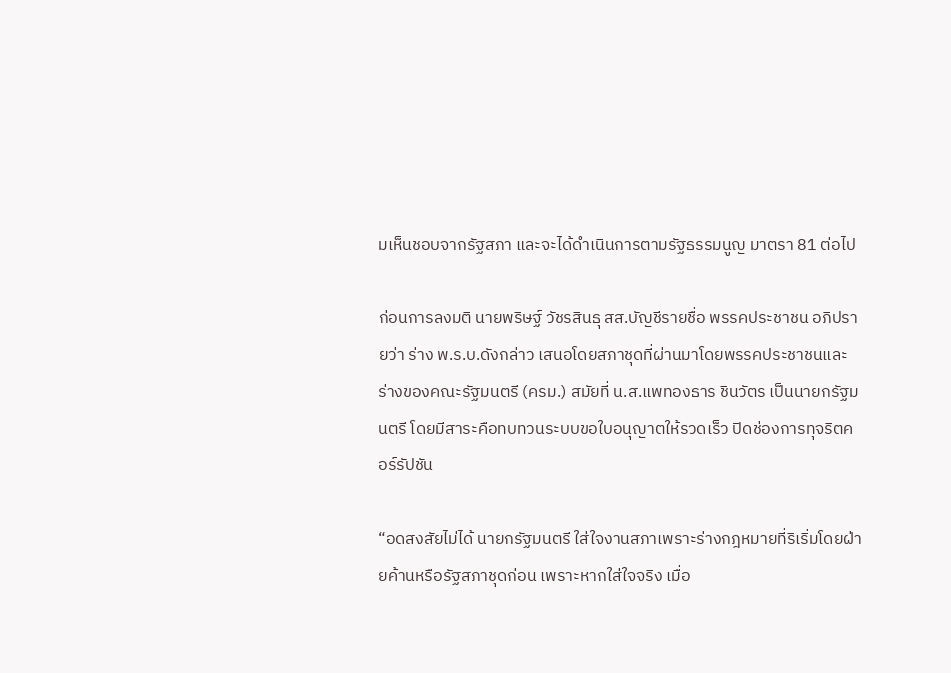มเห็นชอบจากรัฐสภา และจะได้ดำเนินการตามรัฐธรรมนูญ มาตรา 81 ต่อไป

ก่อนการลงมติ นายพริษฐ์ วัชรสินธุ สส.บัญชีรายชื่อ พรรคประชาชน อภิปรายว่า ร่าง พ.ร.บ.ดังกล่าว เสนอโดยสภาชุดที่ผ่านมาโดยพรรคประชาชนและร่างของคณะรัฐมนตรี (ครม.) สมัยที่ น.ส.แพทองธาร ชินวัตร เป็นนายกรัฐมนตรี โดยมีสาระคือทบทวนระบบขอใบอนุญาตให้รวดเร็ว ปิดช่องการทุจริตคอร์รัปชัน

“อดสงสัยไม่ได้ นายกรัฐมนตรี ใส่ใจงานสภาเพราะร่างกฎหมายที่ริเริ่มโดยฝ่ายค้านหรือรัฐสภาชุดก่อน เพราะหากใส่ใจจริง เมื่อ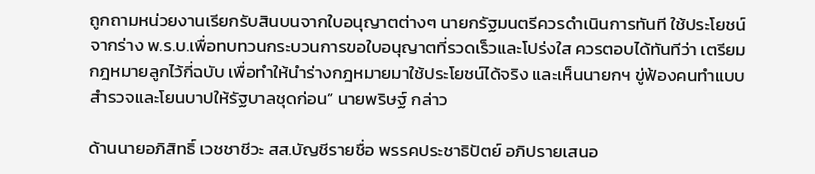ถูกถามหน่วยงานเรียกรับสินบนจากใบอนุญาตต่างๆ นายกรัฐมนตรีควรดำเนินการทันที ใช้ประโยชน์จากร่าง พ.ร.บ.เพื่อทบทวนกระบวนการขอใบอนุญาตที่รวดเร็วและโปร่งใส ควรตอบได้ทันทีว่า เตรียมกฎหมายลูกไว้กี่ฉบับ เพื่อทำให้นำร่างกฎหมายมาใช้ประโยชน์ได้จริง และเห็นนายกฯ ขู่ฟ้องคนทำแบบสำรวจและโยนบาปให้รัฐบาลชุดก่อน” นายพริษฐ์ กล่าว

ด้านนายอภิสิทธิ์ เวชชาชีวะ สส.บัญชีรายชื่อ พรรคประชาธิปัตย์ อภิปรายเสนอ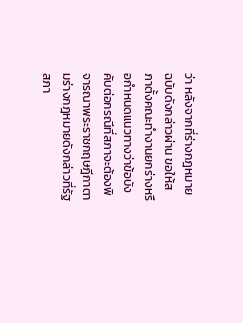ว่า หลังจากที่ร่างกฎหมายฉบับดังกล่าวผ่าน ขอให้สภาตั้งคณะทำงานยกร่างหรือกำหนดแนวทางว่าข้อบังคับต่อกรณีที่สภาจะต้องพิจารณาพระราชกฤษฎีกาตามร่างกฎหมายดังกล่าวที่รัฐสภา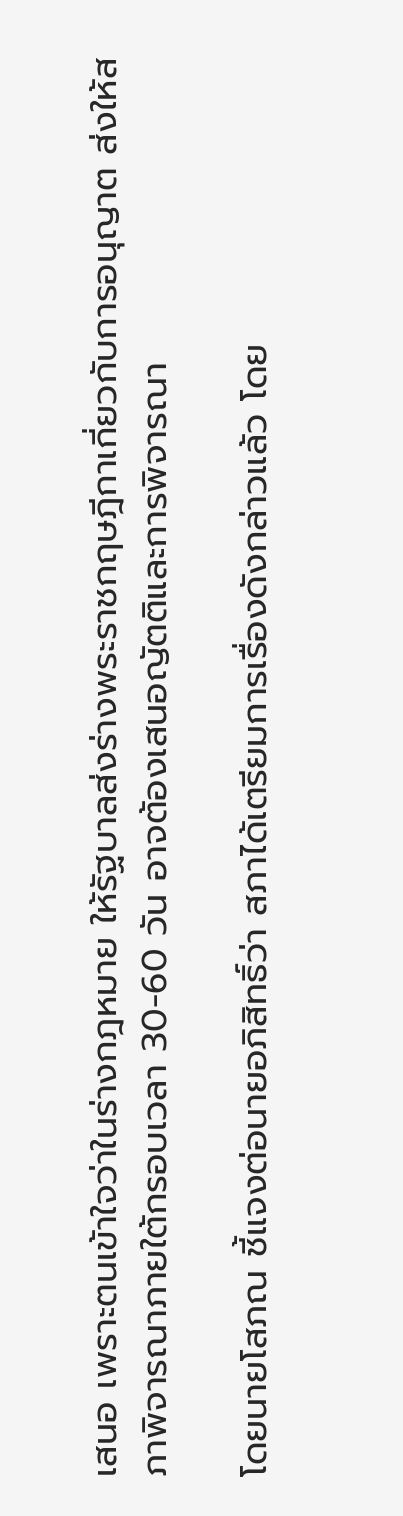เสนอ เพราะตนเข้าใจว่าในร่างกฎหมาย ให้รัฐบาลส่งร่างพระราชกฤษฎีกาเกี่ยวกับการอนุญาต ส่งให้สภาพิจารณาภายใต้กรอบเวลา 30-60 วัน อาจต้องเสนอญัตติและการพิจารณา

โดยนายโสภณ ชี้แจงต่อนายอภิสิทธิ์ว่า สภาได้เตรียมการเรื่องดังกล่าวแล้ว โดย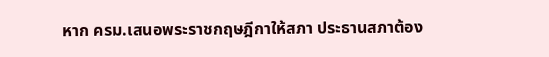หาก ครม.เสนอพระราชกฤษฎีกาให้สภา ประธานสภาต้อง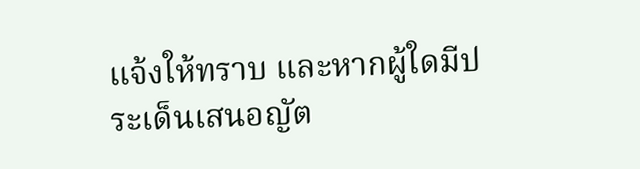แจ้งให้ทราบ และหากผู้ใดมีประเด็นเสนอญัต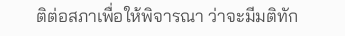ติต่อสภาเพื่อให้พิจารณา ว่าจะมีมติทัก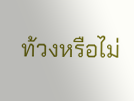ท้วงหรือไม่